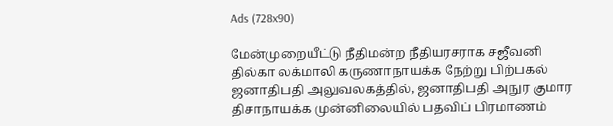Ads (728x90)

மேன்முறையீட்டு நீதிமன்ற நீதியரசராக சஜீவனி தில்கா லக்மாலி கருணாநாயக்க நேற்று பிற்பகல் ஜனாதிபதி அலுவலகத்தில், ஜனாதிபதி அநுர குமார திசாநாயக்க முன்னிலையில் பதவிப் பிரமாணம்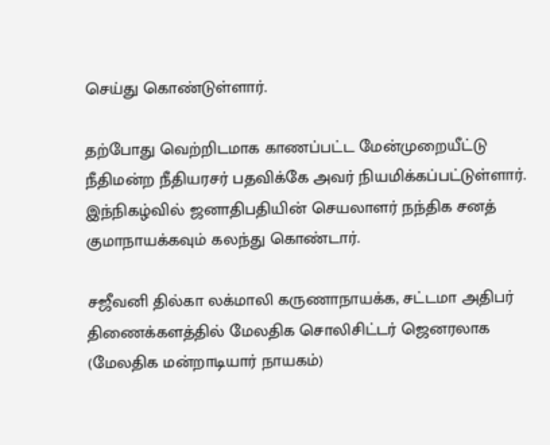செய்து கொண்டுள்ளார்.

தற்போது வெற்றிடமாக காணப்பட்ட மேன்முறையீட்டு நீதிமன்ற நீதியரசர் பதவிக்கே அவர் நியமிக்கப்பட்டுள்ளார். இந்நிகழ்வில் ஜனாதிபதியின் செயலாளர் நந்திக சனத் குமாநாயக்கவும் கலந்து கொண்டார்.

சஜீவனி தில்கா லக்மாலி கருணாநாயக்க, சட்டமா அதிபர் திணைக்களத்தில் மேலதிக சொலிசிட்டர் ஜெனரலாக (மேலதிக மன்றாடியார் நாயகம்)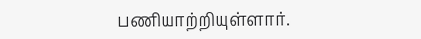பணியாற்றியுள்ளார்.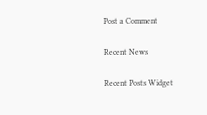Post a Comment

Recent News

Recent Posts Widget